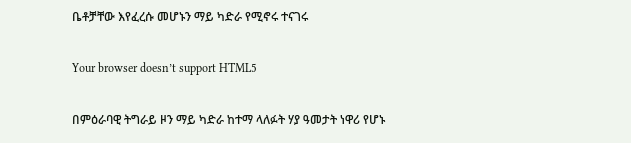ቤቶቻቸው እየፈረሱ መሆኑን ማይ ካድራ የሚኖሩ ተናገሩ

Your browser doesn’t support HTML5

በምዕራባዊ ትግራይ ዞን ማይ ካድራ ከተማ ላለፉት ሃያ ዓመታት ነዋሪ የሆኑ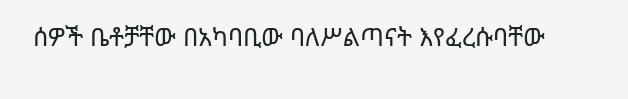ሰዎች ቤቶቻቸው በአካባቢው ባለሥልጣናት እየፈረሱባቸው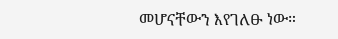መሆናቸውን እየገለፁ ነው።